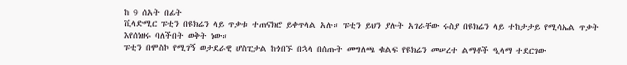ከ 9 ሰአት በፊት
ቪላድሚር ፑቲን በዩክሬን ላይ ጥቃቱ ተጠናክሮ ይቀጥላል አሉ። ፑቲን ይህን ያሉት አገራቸው ሩስያ በዩክሬን ላይ ተከታታይ የሚሳኤል ጥቃት እየሰነዘሩ ባለችበት ወቅት ነው።
ፑቲን በሞስኮ የሚገኝ ወታደራዊ ሆስፒታል ከጎበኙ በኋላ በሰጡት መግለጫ ቁልፍ የዩክሬን መሠረተ ልማቶች ዒላማ ተደርገው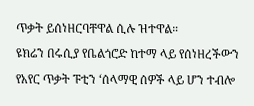ጥቃት ይሰነዘርባቸዋል ሲሉ ዝተዋል።
ዩክሬን በሩሲያ የቤልጎሮድ ከተማ ላይ የሰነዘረችውን የአየር ጥቃት ፑቲን ‘ሰላማዊ ሰዎች ላይ ሆን ተብሎ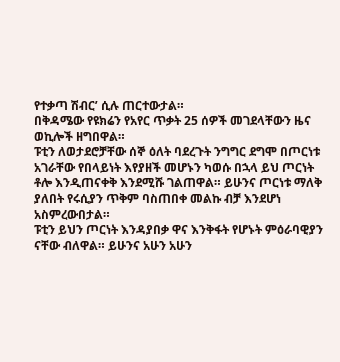የተቃጣ ሽብር’ ሲሉ ጠርተውታል።
በቅዳሜው የዩክሬን የአየር ጥቃት 25 ሰዎች መገደላቸውን ዜና ወኪሎች ዘግበዋል።
ፑቲን ለወታደሮቻቸው ሰኞ ዕለት ባደረጉት ንግግር ደግሞ በጦርነቱ አገራቸው የበላይነት እየያዘች መሆኑን ካወሱ በኋላ ይህ ጦርነት ቶሎ እንዲጠናቀቅ እንደሚሹ ገልጠዋል። ይሁንና ጦርነቱ ማለቅ ያለበት የሩሲያን ጥቅም ባስጠበቀ መልኩ ብቻ እንደሆነ አስምረውበታል።
ፑቲን ይህን ጦርነት እንዳያበቃ ዋና እንቅፋት የሆኑት ምዕራባዊያን ናቸው ብለዋል። ይሁንና አሁን አሁን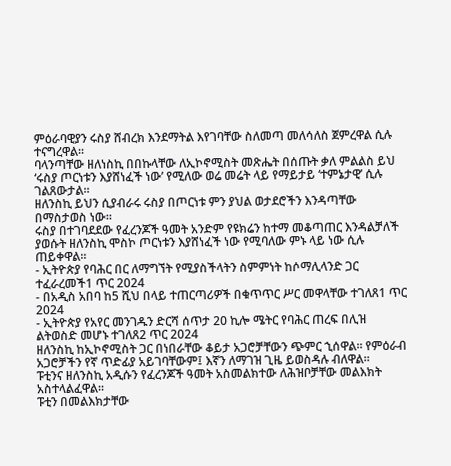ምዕራባዊያን ሩስያ ሸብረክ እንደማትል እየገባቸው ስለመጣ መለሳለስ ጀምረዋል ሲሉ ተናግረዋል።
ባላንጣቸው ዘለነስኪ በበኩላቸው ለኢኮኖሚስት መጽሔት በሰጡት ቃለ ምልልስ ይህ ‘ሩስያ ጦርነቱን እያሸነፈች ነው’ የሚለው ወሬ መሬት ላይ የማይታይ ‘ተምኔታዊ’ ሲሉ ገልጸውታል።
ዘለንስኪ ይህን ሲያብራሩ ሩስያ በጦርነቱ ምን ያህል ወታደሮችን እንዳጣቸው በማስታወስ ነው።
ሩስያ በተገባደደው የፈረንጆች ዓመት አንድም የዩክሬን ከተማ መቆጣጠር እንዳልቻለች ያወሱት ዘለንስኪ ሞስኮ ጦርነቱን እያሸነፈች ነው የሚባለው ምኑ ላይ ነው ሲሉ ጠይቀዋል።
- ኢትዮጵያ የባሕር በር ለማግኘት የሚያስችላትን ስምምነት ከሶማሊላንድ ጋር ተፈራረመች1 ጥር 2024
- በአዲስ አበባ ከ5 ሺህ በላይ ተጠርጣሪዎች በቁጥጥር ሥር መዋላቸው ተገለጸ1 ጥር 2024
- ኢትዮጵያ የአየር መንገዱን ድርሻ ሰጥታ 20 ኪሎ ሜትር የባሕር ጠረፍ በሊዝ ልትወስድ መሆኑ ተገለጸ2 ጥር 2024
ዘለንስኪ ከኢኮኖሚስት ጋር በነበራቸው ቆይታ አጋሮቻቸውን ጭምር ኂሰዋል። የምዕራብ አጋሮቻችን የኛ ጥድፊያ አይገባቸውም፤ እኛን ለማገዝ ጊዜ ይወስዳሉ ብለዋል።
ፑቲንና ዘለንስኪ አዲሱን የፈረንጆች ዓመት አስመልክተው ለሕዝቦቻቸው መልእክት አስተላልፈዋል።
ፑቲን በመልእክታቸው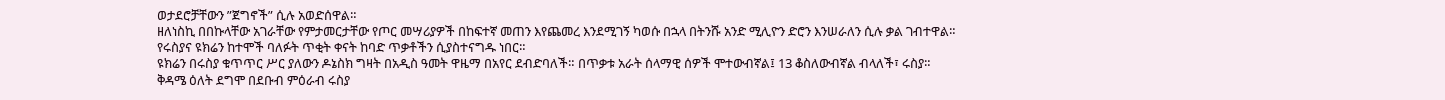ወታደሮቻቸውን ”ጀግኖች” ሲሉ አወድሰዋል።
ዘለነስኪ በበኩላቸው አገራቸው የምታመርታቸው የጦር መሣሪያዎች በከፍተኛ መጠን እየጨመረ እንደሚገኝ ካወሱ በኋላ በትንሹ አንድ ሚሊዮን ድሮን እንሠራለን ሲሉ ቃል ገብተዋል።
የሩስያና ዩክሬን ከተሞች ባለፉት ጥቂት ቀናት ከባድ ጥቃቶችን ሲያስተናግዱ ነበር።
ዩክሬን በሩስያ ቁጥጥር ሥር ያለውን ዶኔስክ ግዛት በአዲስ ዓመት ዋዜማ በአየር ደብድባለች። በጥቃቱ አራት ሰላማዊ ሰዎች ሞተውብኛል፤ 13 ቆስለውብኛል ብላለች፣ ሩስያ።
ቅዳሜ ዕለት ደግሞ በደቡብ ምዕራብ ሩስያ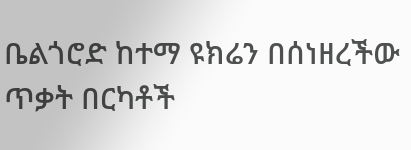ቤልጎሮድ ከተማ ዩክሬን በሰነዘረችው ጥቃት በርካቶች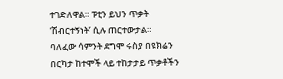ተገድለዋል። ፑቲን ይህን ጥቃት ‘ሽብርተኝነት’ ሲሉ ጠርተውታል።
ባለፈው ሳምንት ደግሞ ሩስያ በዩክሬን በርካታ ከተሞች ላይ ተከታታይ ጥቃቶችን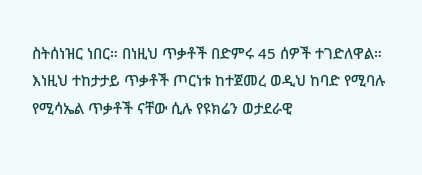ስትሰነዝር ነበር። በነዚህ ጥቃቶች በድምሩ 45 ሰዎች ተገድለዋል።
እነዚህ ተከታታይ ጥቃቶች ጦርነቱ ከተጀመረ ወዲህ ከባድ የሚባሉ የሚሳኤል ጥቃቶች ናቸው ሲሉ የዩክሬን ወታደራዊ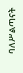ባለሥልጣናት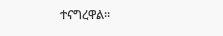ተናግረዋል።